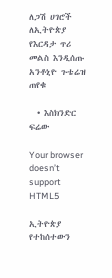ለጋሽ ሀገሮች ለኢትዮጵያ የእርዳታ ጥሪ መልስ እንዲሰጡ አንቶኒዮ ጉቴሬዝ ጠየቁ

  • እስክንድር ፍሬው

Your browser doesn’t support HTML5

ኢትዮጵያ የተከሰተውን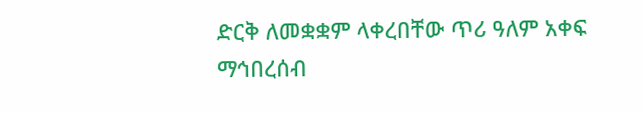ድርቅ ለመቋቋም ላቀረበቸው ጥሪ ዓለም አቀፍ ማኅበረሰብ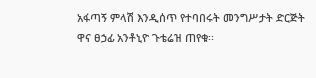አፋጣኝ ምላሽ እንዲሰጥ የተባበሩት መንግሥታት ድርጅት ዋና ፀኃፊ አንቶኒዮ ጉቴሬዝ ጠየቁ፡፡